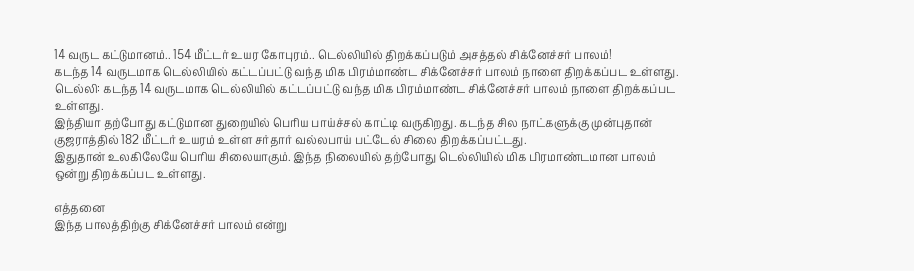14 வருட கட்டுமானம்.. 154 மீட்டர் உயர கோபுரம்.. டெல்லியில் திறக்கப்படும் அசத்தல் சிக்னேச்சர் பாலம்!
கடந்த 14 வருடமாக டெல்லியில் கட்டப்பட்டு வந்த மிக பிரம்மாண்ட சிக்னேச்சர் பாலம் நாளை திறக்கப்பட உள்ளது.
டெல்லி: கடந்த 14 வருடமாக டெல்லியில் கட்டப்பட்டு வந்த மிக பிரம்மாண்ட சிக்னேச்சர் பாலம் நாளை திறக்கப்பட உள்ளது.
இந்தியா தற்போது கட்டுமான துறையில் பெரிய பாய்ச்சல் காட்டி வருகிறது. கடந்த சில நாட்களுக்கு முன்புதான் குஜராத்தில் 182 மீட்டர் உயரம் உள்ள சர்தார் வல்லபாய் பட்டேல் சிலை திறக்கப்பட்டது.
இதுதான் உலகிலேயே பெரிய சிலையாகும். இந்த நிலையில் தற்போது டெல்லியில் மிக பிரமாண்டமான பாலம் ஒன்று திறக்கப்பட உள்ளது.

எத்தனை
இந்த பாலத்திற்கு சிக்னேச்சர் பாலம் என்று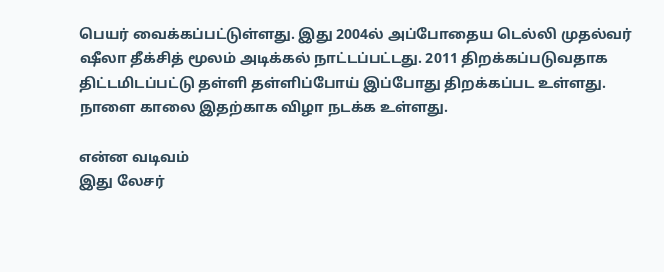பெயர் வைக்கப்பட்டுள்ளது. இது 2004ல் அப்போதைய டெல்லி முதல்வர் ஷீலா தீக்சித் மூலம் அடிக்கல் நாட்டப்பட்டது. 2011 திறக்கப்படுவதாக திட்டமிடப்பட்டு தள்ளி தள்ளிப்போய் இப்போது திறக்கப்பட உள்ளது. நாளை காலை இதற்காக விழா நடக்க உள்ளது.

என்ன வடிவம்
இது லேசர்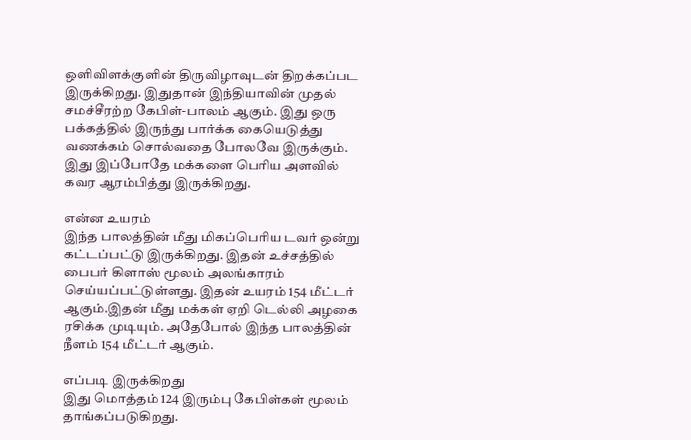ஒளிவிளக்குளின் திருவிழாவுடன் திறக்கப்பட இருக்கிறது. இதுதான் இந்தியாவின் முதல் சமச்சீரற்ற கேபிள்-பாலம் ஆகும். இது ஒரு பக்கத்தில் இருந்து பார்க்க கையெடுத்து வணக்கம் சொல்வதை போலவே இருக்கும். இது இப்போதே மக்களை பெரிய அளவில் கவர ஆரம்பித்து இருக்கிறது.

என்ன உயரம்
இந்த பாலத்தின் மீது மிகப்பெரிய டவர் ஒன்று கட்டப்பட்டு இருக்கிறது. இதன் உச்சத்தில் பைபர் கிளாஸ் மூலம் அலங்காரம் செய்யப்பட்டுள்ளது. இதன் உயரம் 154 மீட்டர் ஆகும்.இதன் மீது மக்கள் ஏறி டெல்லி அழகை ரசிக்க முடியும். அதேபோல் இந்த பாலத்தின் நீளம் 154 மீட்டர் ஆகும்.

எப்படி இருக்கிறது
இது மொத்தம் 124 இரும்பு கேபிள்கள் மூலம் தாங்கப்படுகிறது.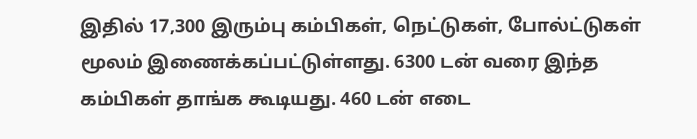இதில் 17,300 இரும்பு கம்பிகள், நெட்டுகள், போல்ட்டுகள் மூலம் இணைக்கப்பட்டுள்ளது. 6300 டன் வரை இந்த கம்பிகள் தாங்க கூடியது. 460 டன் எடை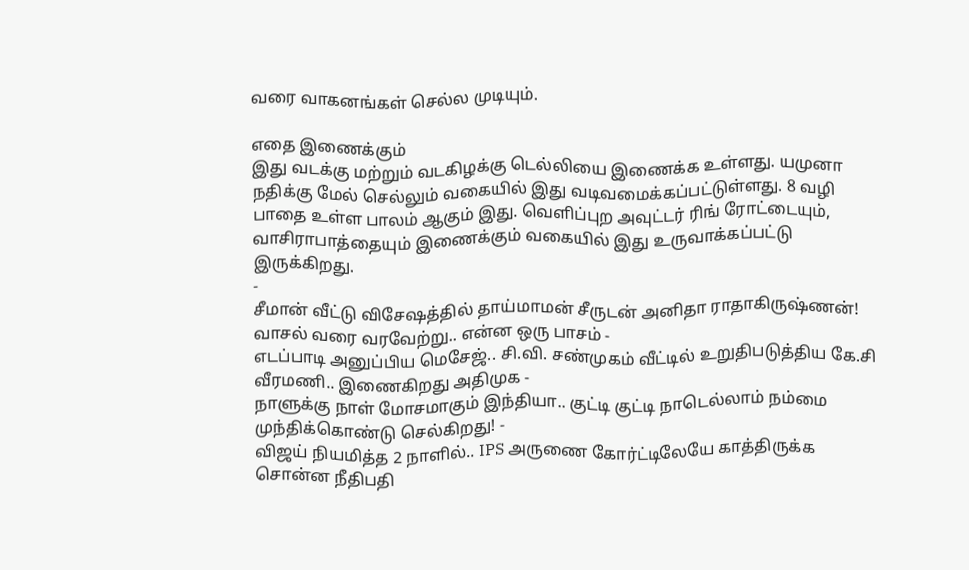வரை வாகனங்கள் செல்ல முடியும்.

எதை இணைக்கும்
இது வடக்கு மற்றும் வடகிழக்கு டெல்லியை இணைக்க உள்ளது. யமுனா நதிக்கு மேல் செல்லும் வகையில் இது வடிவமைக்கப்பட்டுள்ளது. 8 வழி பாதை உள்ள பாலம் ஆகும் இது. வெளிப்புற அவுட்டர் ரிங் ரோட்டையும், வாசிராபாத்தையும் இணைக்கும் வகையில் இது உருவாக்கப்பட்டு இருக்கிறது.
-
சீமான் வீட்டு விசேஷத்தில் தாய்மாமன் சீருடன் அனிதா ராதாகிருஷ்ணன்! வாசல் வரை வரவேற்று.. என்ன ஒரு பாசம் -
எடப்பாடி அனுப்பிய மெசேஜ்.. சி.வி. சண்முகம் வீட்டில் உறுதிபடுத்திய கே.சி வீரமணி.. இணைகிறது அதிமுக -
நாளுக்கு நாள் மோசமாகும் இந்தியா.. குட்டி குட்டி நாடெல்லாம் நம்மை முந்திக்கொண்டு செல்கிறது! -
விஜய் நியமித்த 2 நாளில்.. IPS அருணை கோர்ட்டிலேயே காத்திருக்க சொன்ன நீதிபதி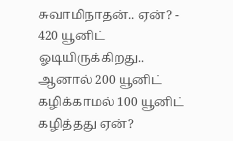சுவாமிநாதன்.. ஏன்? -
420 யூனிட் ஓடியிருக்கிறது.. ஆனால் 200 யூனிட் கழிக்காமல் 100 யூனிட் கழித்தது ஏன்?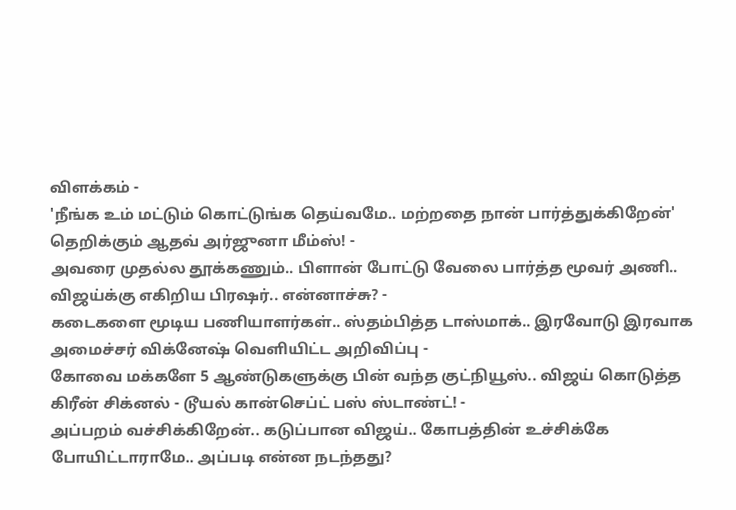விளக்கம் -
'நீங்க உம் மட்டும் கொட்டுங்க தெய்வமே.. மற்றதை நான் பார்த்துக்கிறேன்' தெறிக்கும் ஆதவ் அர்ஜுனா மீம்ஸ்! -
அவரை முதல்ல தூக்கணும்.. பிளான் போட்டு வேலை பார்த்த மூவர் அணி.. விஜய்க்கு எகிறிய பிரஷர்.. என்னாச்சு? -
கடைகளை மூடிய பணியாளர்கள்.. ஸ்தம்பித்த டாஸ்மாக்.. இரவோடு இரவாக அமைச்சர் விக்னேஷ் வெளியிட்ட அறிவிப்பு -
கோவை மக்களே 5 ஆண்டுகளுக்கு பின் வந்த குட்நியூஸ்.. விஜய் கொடுத்த கிரீன் சிக்னல் - டூயல் கான்செப்ட் பஸ் ஸ்டாண்ட்! -
அப்பறம் வச்சிக்கிறேன்.. கடுப்பான விஜய்.. கோபத்தின் உச்சிக்கே போயிட்டாராமே.. அப்படி என்ன நடந்தது?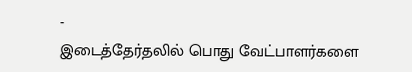-
இடைத்தேர்தலில் பொது வேட்பாளர்களை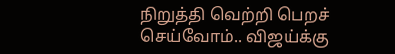நிறுத்தி வெற்றி பெறச் செய்வோம்.. விஜய்க்கு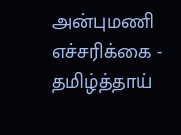அன்புமணி எச்சரிக்கை -
தமிழ்த்தாய்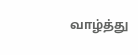வாழ்த்து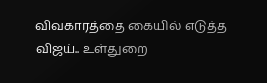விவகாரத்தை கையில் எடுத்த விஜய்.. உள்துறை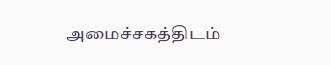அமைச்சகத்திடம்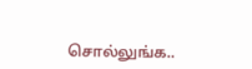சொல்லுங்க..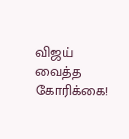விஜய் வைத்த கோரிக்கை!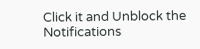Click it and Unblock the Notifications